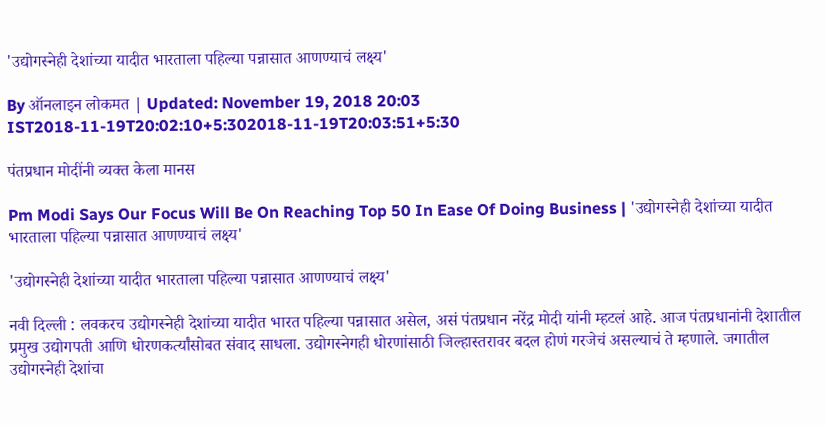'उद्योगस्नेही देशांच्या यादीत भारताला पहिल्या पन्नासात आणण्याचं लक्ष्य'

By ऑनलाइन लोकमत | Updated: November 19, 2018 20:03 IST2018-11-19T20:02:10+5:302018-11-19T20:03:51+5:30

पंतप्रधान मोदींनी व्यक्त केला मानस

Pm Modi Says Our Focus Will Be On Reaching Top 50 In Ease Of Doing Business | 'उद्योगस्नेही देशांच्या यादीत भारताला पहिल्या पन्नासात आणण्याचं लक्ष्य'

'उद्योगस्नेही देशांच्या यादीत भारताला पहिल्या पन्नासात आणण्याचं लक्ष्य'

नवी दिल्ली : लवकरच उद्योगस्नेही देशांच्या यादीत भारत पहिल्या पन्नासात असेल, असं पंतप्रधान नरेंद्र मोदी यांनी म्हटलं आहे. आज पंतप्रधानांनी देशातील प्रमुख उद्योगपती आणि धोरणकर्त्यांसोबत संवाद साधला. उद्योगस्नेगही धोरणांसाठी जिल्हास्तरावर बदल होणं गरजेचं असल्याचं ते म्हणाले. जगातील उद्योगस्नेही देशांचा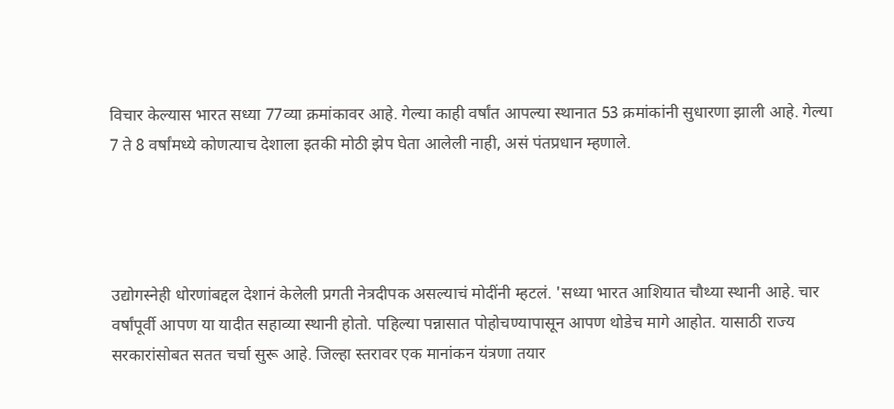विचार केल्यास भारत सध्या 77व्या क्रमांकावर आहे. गेल्या काही वर्षांत आपल्या स्थानात 53 क्रमांकांनी सुधारणा झाली आहे. गेल्या 7 ते 8 वर्षांमध्ये कोणत्याच देशाला इतकी मोठी झेप घेता आलेली नाही, असं पंतप्रधान म्हणाले.




उद्योगस्नेही धोरणांबद्दल देशानं केलेली प्रगती नेत्रदीपक असल्याचं मोदींनी म्हटलं. 'सध्या भारत आशियात चौथ्या स्थानी आहे. चार वर्षांपूर्वी आपण या यादीत सहाव्या स्थानी होतो. पहिल्या पन्नासात पोहोचण्यापासून आपण थोडेच मागे आहोत. यासाठी राज्य सरकारांसोबत सतत चर्चा सुरू आहे. जिल्हा स्तरावर एक मानांकन यंत्रणा तयार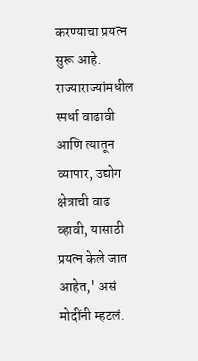करण्याचा प्रयत्न सुरू आहे. राज्याराज्यांमधील स्पर्धा वाढावी आणि त्यातून व्यापार, उद्योग क्षेत्राची वाढ व्हावी, यासाठी प्रयत्न केले जात आहेत,' असं मोदींनी म्हटलं.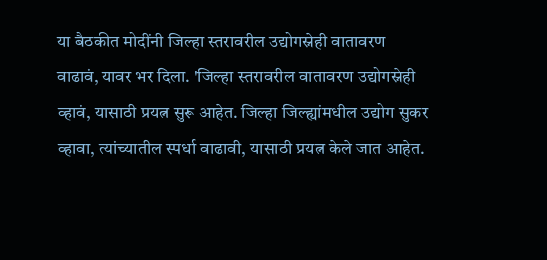या बैठकीत मोदींनी जिल्हा स्तरावरील उद्योगस्नेही वातावरण वाढावं, यावर भर दिला. 'जिल्हा स्तरावरील वातावरण उद्योगस्नेही व्हावं, यासाठी प्रयत्न सुरू आहेत. जिल्हा जिल्ह्यांमधील उद्योग सुकर व्हावा, त्यांच्यातील स्पर्धा वाढावी, यासाठी प्रयत्न केले जात आहेत.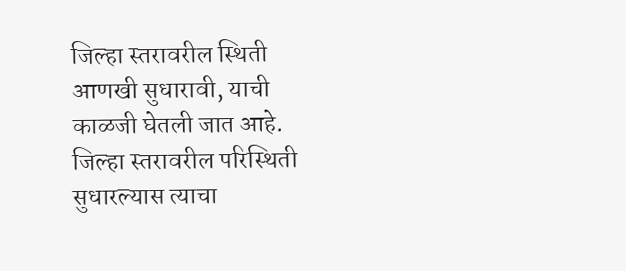जिल्हा स्तरावरील स्थिती आणखी सुधारावी, याची काळजी घेतली जात आहे. जिल्हा स्तरावरील परिस्थिती सुधारल्यास त्याचा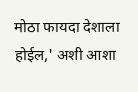मोठा फायदा देशाला होईल,' अशी आशा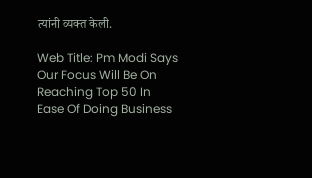त्यांनी व्यक्त केली.

Web Title: Pm Modi Says Our Focus Will Be On Reaching Top 50 In Ease Of Doing Business